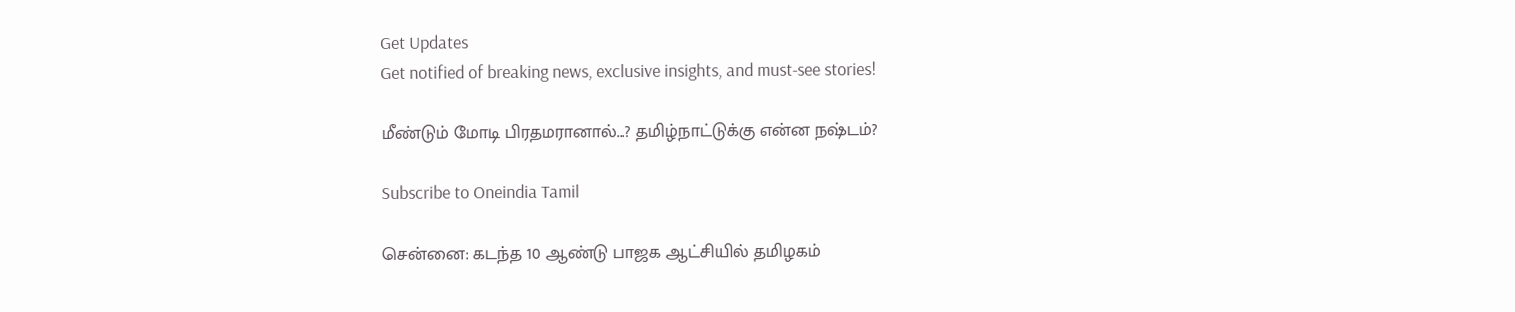Get Updates
Get notified of breaking news, exclusive insights, and must-see stories!

மீண்டும் மோடி பிரதமரானால்...? தமிழ்நாட்டுக்கு என்ன நஷ்டம்?

Subscribe to Oneindia Tamil

சென்னை: கடந்த 10 ஆண்டு பாஜக ஆட்சியில் தமிழகம்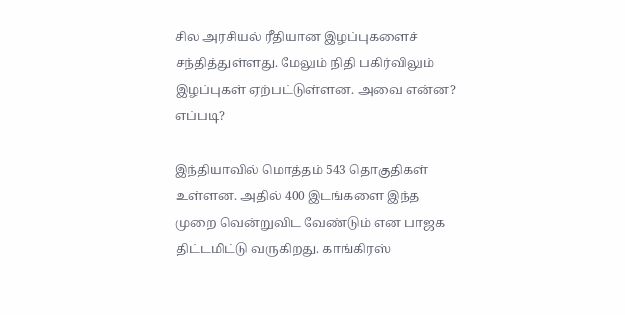சில அரசியல் ரீதியான இழப்புகளைச் சந்தித்துள்ளது. மேலும் நிதி பகிர்விலும் இழப்புகள் ஏற்பட்டுள்ளன. அவை என்ன? எப்படி?

இந்தியாவில் மொத்தம் 543 தொகுதிகள் உள்ளன. அதில் 400 இடங்களை இந்த முறை வென்றுவிட வேண்டும் என பாஜக திட்டமிட்டு வருகிறது. காங்கிரஸ்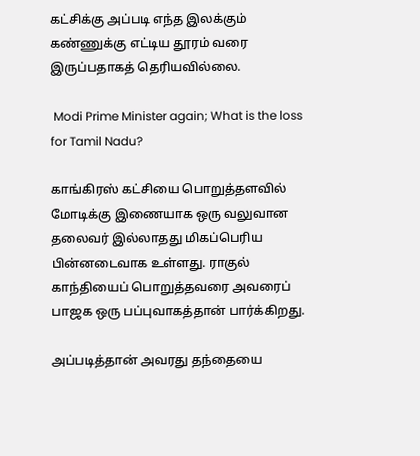கட்சிக்கு அப்படி எந்த இலக்கும் கண்ணுக்கு எட்டிய தூரம் வரை இருப்பதாகத் தெரியவில்லை.

 Modi Prime Minister again; What is the loss for Tamil Nadu?

காங்கிரஸ் கட்சியை பொறுத்தளவில் மோடிக்கு இணையாக ஒரு வலுவான தலைவர் இல்லாதது மிகப்பெரிய பின்னடைவாக உள்ளது. ராகுல் காந்தியைப் பொறுத்தவரை அவரைப் பாஜக ஒரு பப்புவாகத்தான் பார்க்கிறது.

அப்படித்தான் அவரது தந்தையை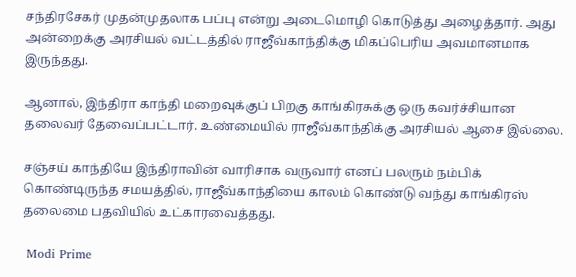சந்திரசேகர் முதன்முதலாக பப்பு என்று அடைமொழி கொடுத்து அழைத்தார். அது அன்றைக்கு அரசியல் வட்டத்தில் ராஜீவ்காந்திக்கு மிகப்பெரிய அவமானமாக இருந்தது.

ஆனால், இந்திரா காந்தி மறைவுக்குப் பிறகு காங்கிரசுக்கு ஒரு கவர்ச்சியான தலைவர் தேவைப்பட்டார். உண்மையில் ராஜீவ்காந்திக்கு அரசியல் ஆசை இல்லை.

சஞ்சய் காந்தியே இந்திராவின் வாரிசாக வருவார் எனப் பலரும் நம்பிக் கொண்டிருந்த சமயத்தில், ராஜீவ்காந்தியை காலம் கொண்டு வந்து காங்கிரஸ் தலைமை பதவியில் உட்காரவைத்தது.

 Modi Prime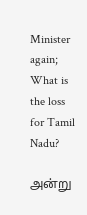Minister again; What is the loss for Tamil Nadu?

அன்று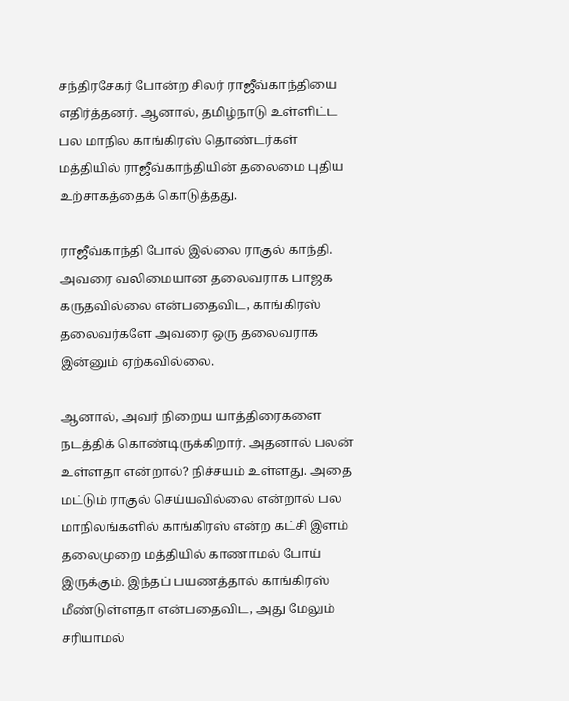சந்திரசேகர் போன்ற சிலர் ராஜீவ்காந்தியை எதிர்த்தனர். ஆனால், தமிழ்நாடு உள்ளிட்ட பல மாநில காங்கிரஸ் தொண்டர்கள் மத்தியில் ராஜீவ்காந்தியின் தலைமை புதிய உற்சாகத்தைக் கொடுத்தது.

ராஜீவ்காந்தி போல் இல்லை ராகுல் காந்தி. அவரை வலிமையான தலைவராக பாஜக கருதவில்லை என்பதைவிட, காங்கிரஸ் தலைவர்களே அவரை ஒரு தலைவராக இன்னும் ஏற்கவில்லை.

ஆனால், அவர் நிறைய யாத்திரைகளை நடத்திக் கொண்டிருக்கிறார். அதனால் பலன் உள்ளதா என்றால்? நிச்சயம் உள்ளது. அதை மட்டும் ராகுல் செய்யவில்லை என்றால் பல மாநிலங்களில் காங்கிரஸ் என்ற கட்சி இளம் தலைமுறை மத்தியில் காணாமல் போய் இருக்கும். இந்தப் பயணத்தால் காங்கிரஸ் மீண்டுள்ளதா என்பதைவிட, அது மேலும் சரியாமல்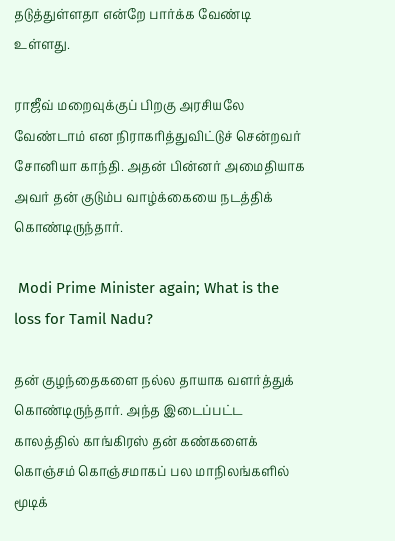தடுத்துள்ளதா என்றே பார்க்க வேண்டி உள்ளது.

ராஜீவ் மறைவுக்குப் பிறகு அரசியலே வேண்டாம் என நிராகரித்துவிட்டுச் சென்றவர் சோனியா காந்தி. அதன் பின்னர் அமைதியாக அவர் தன் குடும்ப வாழ்க்கையை நடத்திக் கொண்டிருந்தார்.

 Modi Prime Minister again; What is the loss for Tamil Nadu?

தன் குழந்தைகளை நல்ல தாயாக வளர்த்துக் கொண்டிருந்தார். அந்த இடைப்பட்ட காலத்தில் காங்கிரஸ் தன் கண்களைக் கொஞ்சம் கொஞ்சமாகப் பல மாநிலங்களில் மூடிக்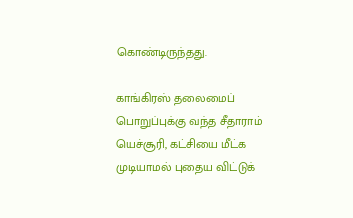கொண்டிருந்தது.

காங்கிரஸ் தலைமைப் பொறுப்புக்கு வந்த சீதாராம் யெச்சூரி, கட்சியை மீட்க முடியாமல் புதைய விட்டுக்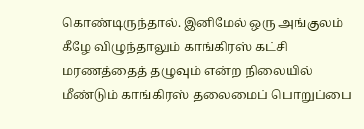கொண்டிருந்தால். இனிமேல் ஒரு அங்குலம் கீழே விழுந்தாலும் காங்கிரஸ் கட்சி மரணத்தைத் தழுவும் என்ற நிலையில் மீண்டும் காங்கிரஸ் தலைமைப் பொறுப்பை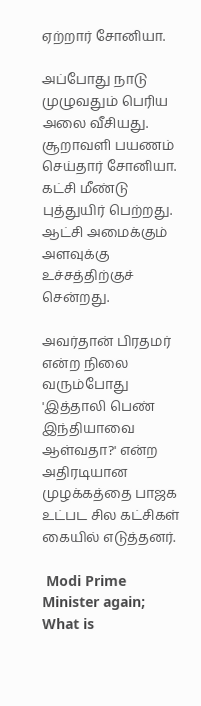ஏற்றார் சோனியா.

அப்போது நாடு முழுவதும் பெரிய அலை வீசியது. சூறாவளி பயணம் செய்தார் சோனியா. கட்சி மீண்டு புத்துயிர் பெற்றது. ஆட்சி அமைக்கும் அளவுக்கு உச்சத்திற்குச் சென்றது.

அவர்தான் பிரதமர் என்ற நிலை வரும்போது 'இத்தாலி பெண் இந்தியாவை ஆள்வதா?' என்ற அதிரடியான முழக்கத்தை பாஜக உட்பட சில கட்சிகள் கையில் எடுத்தனர்.

 Modi Prime Minister again; What is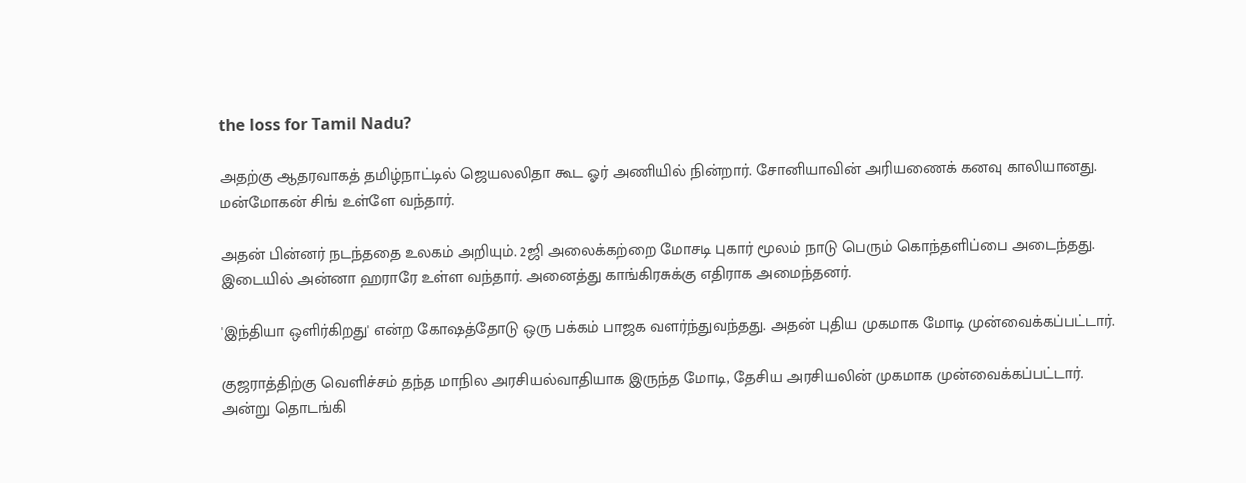the loss for Tamil Nadu?

அதற்கு ஆதரவாகத் தமிழ்நாட்டில் ஜெயலலிதா கூட ஓர் அணியில் நின்றார். சோனியாவின் அரியணைக் கனவு காலியானது. மன்மோகன் சிங் உள்ளே வந்தார்.

அதன் பின்னர் நடந்ததை உலகம் அறியும். 2ஜி அலைக்கற்றை மோசடி புகார் மூலம் நாடு பெரும் கொந்தளிப்பை அடைந்தது. இடையில் அன்னா ஹராரே உள்ள வந்தார். அனைத்து காங்கிரசுக்கு எதிராக அமைந்தனர்.

'இந்தியா ஒளிர்கிறது' என்ற கோஷத்தோடு ஒரு பக்கம் பாஜக வளர்ந்துவந்தது. அதன் புதிய முகமாக மோடி முன்வைக்கப்பட்டார்.

குஜராத்திற்கு வெளிச்சம் தந்த மாநில அரசியல்வாதியாக இருந்த மோடி, தேசிய அரசியலின் முகமாக முன்வைக்கப்பட்டார். அன்று தொடங்கி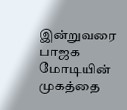இன்றுவரை பாஜக மோடியின் முகத்தை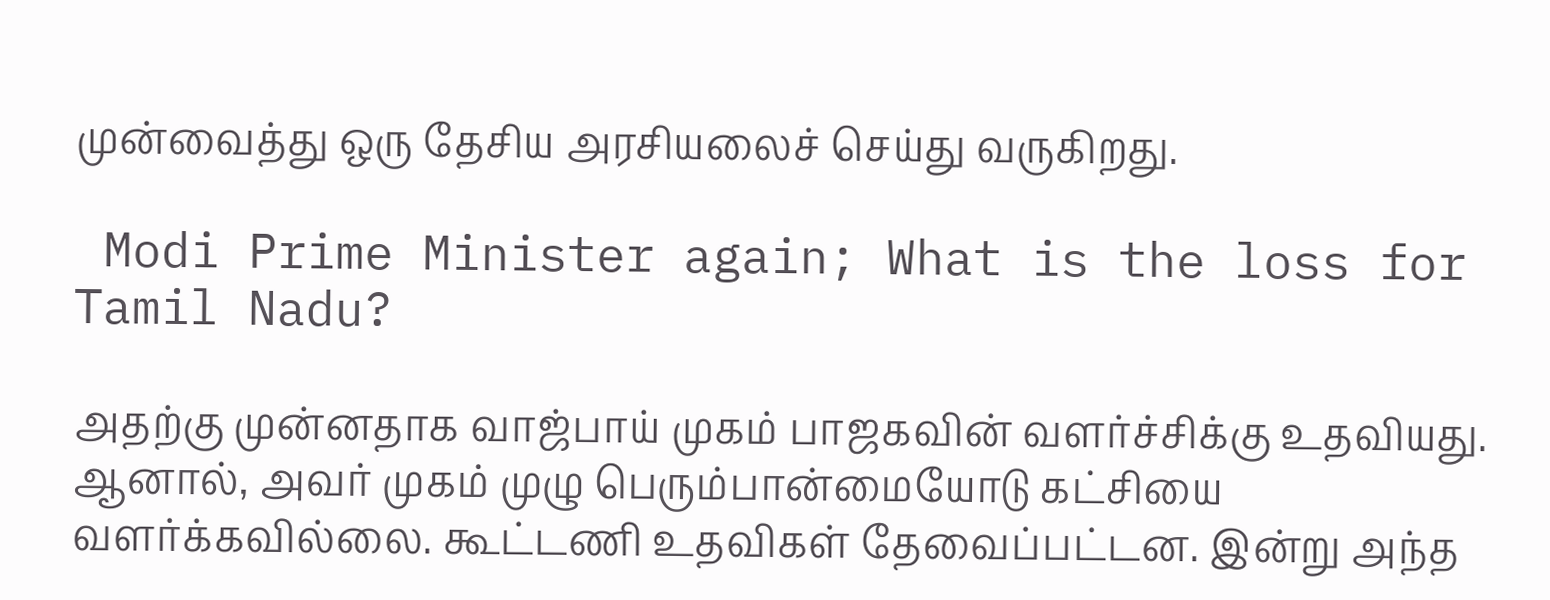முன்வைத்து ஒரு தேசிய அரசியலைச் செய்து வருகிறது.

 Modi Prime Minister again; What is the loss for Tamil Nadu?

அதற்கு முன்னதாக வாஜ்பாய் முகம் பாஜகவின் வளர்ச்சிக்கு உதவியது. ஆனால், அவர் முகம் முழு பெரும்பான்மையோடு கட்சியை வளர்க்கவில்லை. கூட்டணி உதவிகள் தேவைப்பட்டன. இன்று அந்த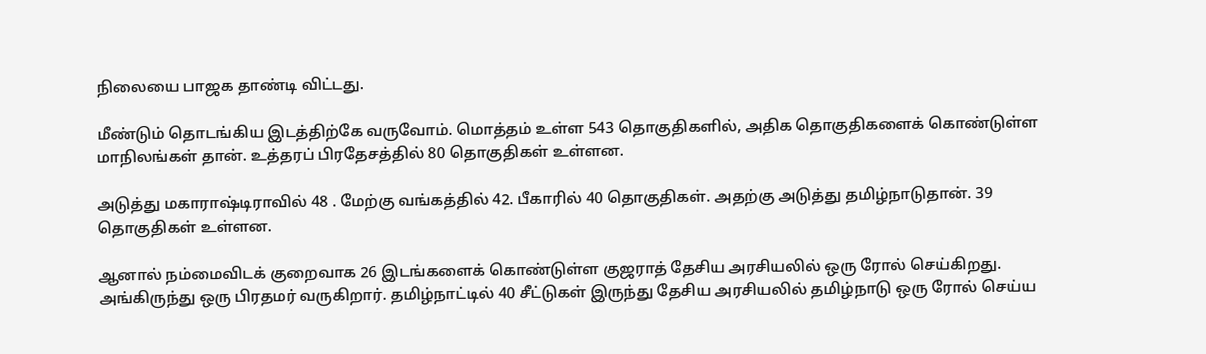நிலையை பாஜக தாண்டி விட்டது.

மீண்டும் தொடங்கிய இடத்திற்கே வருவோம். மொத்தம் உள்ள 543 தொகுதிகளில், அதிக தொகுதிகளைக் கொண்டுள்ள மாநிலங்கள் தான். உத்தரப் பிரதேசத்தில் 80 தொகுதிகள் உள்ளன.

அடுத்து மகாராஷ்டிராவில் 48 . மேற்கு வங்கத்தில் 42. பீகாரில் 40 தொகுதிகள். அதற்கு அடுத்து தமிழ்நாடுதான். 39 தொகுதிகள் உள்ளன.

ஆனால் நம்மைவிடக் குறைவாக 26 இடங்களைக் கொண்டுள்ள குஜராத் தேசிய அரசியலில் ஒரு ரோல் செய்கிறது. அங்கிருந்து ஒரு பிரதமர் வருகிறார். தமிழ்நாட்டில் 40 சீட்டுகள் இருந்து தேசிய அரசியலில் தமிழ்நாடு ஒரு ரோல் செய்ய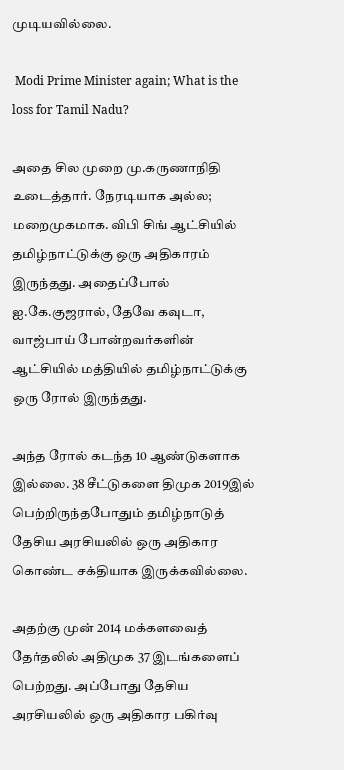முடியவில்லை.

 Modi Prime Minister again; What is the loss for Tamil Nadu?

அதை சில முறை மு.கருணாநிதி உடைத்தார். நேரடியாக அல்ல; மறைமுகமாக. விபி சிங் ஆட்சியில் தமிழ்நாட்டுக்கு ஒரு அதிகாரம் இருந்தது. அதைப்போல் ஐ.கே.குஜரால், தேவே கவுடா, வாஜ்பாய் போன்றவர்களின் ஆட்சியில் மத்தியில் தமிழ்நாட்டுக்கு ஒரு ரோல் இருந்தது.

அந்த ரோல் கடந்த 10 ஆண்டுகளாக இல்லை. 38 சீட்டுகளை திமுக 2019இல் பெற்றிருந்தபோதும் தமிழ்நாடுத் தேசிய அரசியலில் ஒரு அதிகார கொண்ட சக்தியாக இருக்கவில்லை.

அதற்கு முன் 2014 மக்களவைத் தேர்தலில் அதிமுக 37 இடங்களைப் பெற்றது. அப்போது தேசிய அரசியலில் ஒரு அதிகார பகிர்வு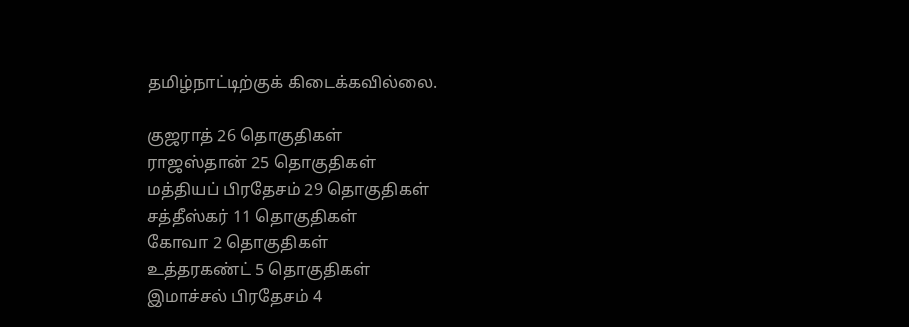தமிழ்நாட்டிற்குக் கிடைக்கவில்லை.

குஜராத் 26 தொகுதிகள்
ராஜஸ்தான் 25 தொகுதிகள்
மத்தியப் பிரதேசம் 29 தொகுதிகள்
சத்தீஸ்கர் 11 தொகுதிகள்
கோவா 2 தொகுதிகள்
உத்தரகண்ட் 5 தொகுதிகள்
இமாச்சல் பிரதேசம் 4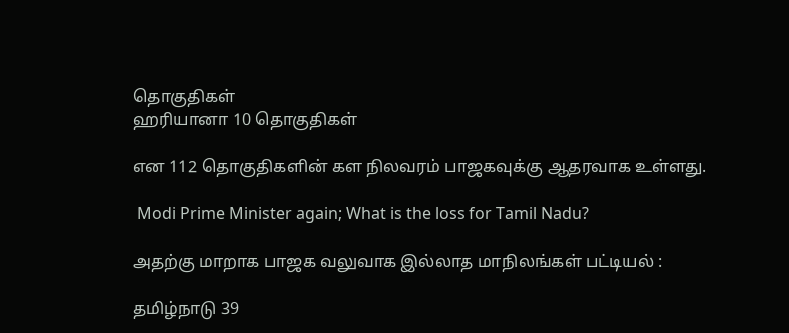தொகுதிகள்
ஹரியானா 10 தொகுதிகள்

என 112 தொகுதிகளின் கள நிலவரம் பாஜகவுக்கு ஆதரவாக உள்ளது.

 Modi Prime Minister again; What is the loss for Tamil Nadu?

அதற்கு மாறாக பாஜக வலுவாக இல்லாத மாநிலங்கள் பட்டியல் :

தமிழ்நாடு 39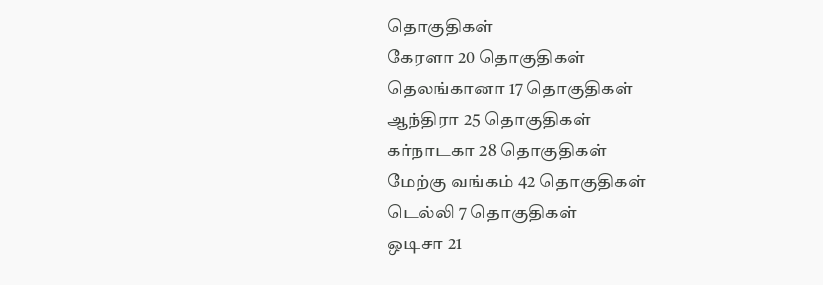தொகுதிகள்
கேரளா 20 தொகுதிகள்
தெலங்கானா 17 தொகுதிகள்
ஆந்திரா 25 தொகுதிகள்
கர்நாடகா 28 தொகுதிகள்
மேற்கு வங்கம் 42 தொகுதிகள்
டெல்லி 7 தொகுதிகள்
ஒடிசா 21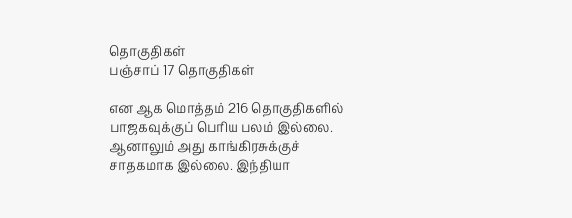தொகுதிகள்
பஞ்சாப் 17 தொகுதிகள்

என ஆக மொத்தம் 216 தொகுதிகளில் பாஜகவுக்குப் பெரிய பலம் இல்லை. ஆனாலும் அது காங்கிரசுக்குச் சாதகமாக இல்லை. இந்தியா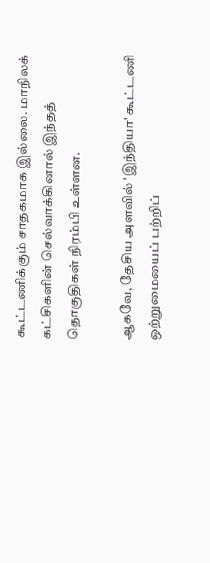கூட்டணிக்கும் சாதகமாக இல்லை. மாநிலக் கட்சிகளின் செல்வாக்கினால் இந்தத் தொகுதிகள் நிரம்பி உள்ளன.

ஆகவே, தேசிய அளவில் 'இந்தியா' கூட்டணி ஒற்றுமையைப் பற்றிப்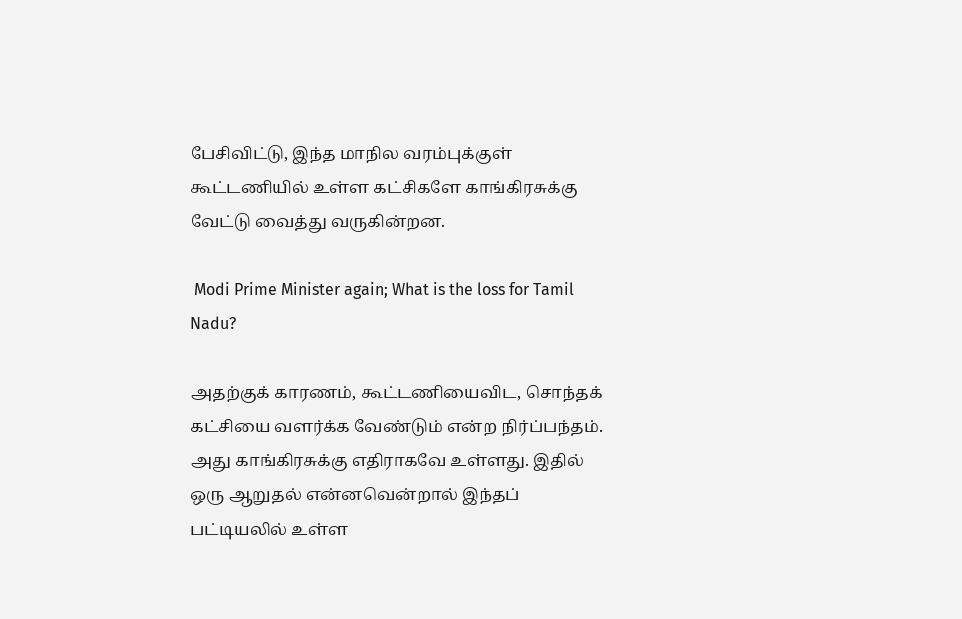பேசிவிட்டு, இந்த மாநில வரம்புக்குள் கூட்டணியில் உள்ள கட்சிகளே காங்கிரசுக்கு வேட்டு வைத்து வருகின்றன.

 Modi Prime Minister again; What is the loss for Tamil Nadu?

அதற்குக் காரணம், கூட்டணியைவிட, சொந்தக் கட்சியை வளர்க்க வேண்டும் என்ற நிர்ப்பந்தம். அது காங்கிரசுக்கு எதிராகவே உள்ளது. இதில் ஒரு ஆறுதல் என்னவென்றால் இந்தப் பட்டியலில் உள்ள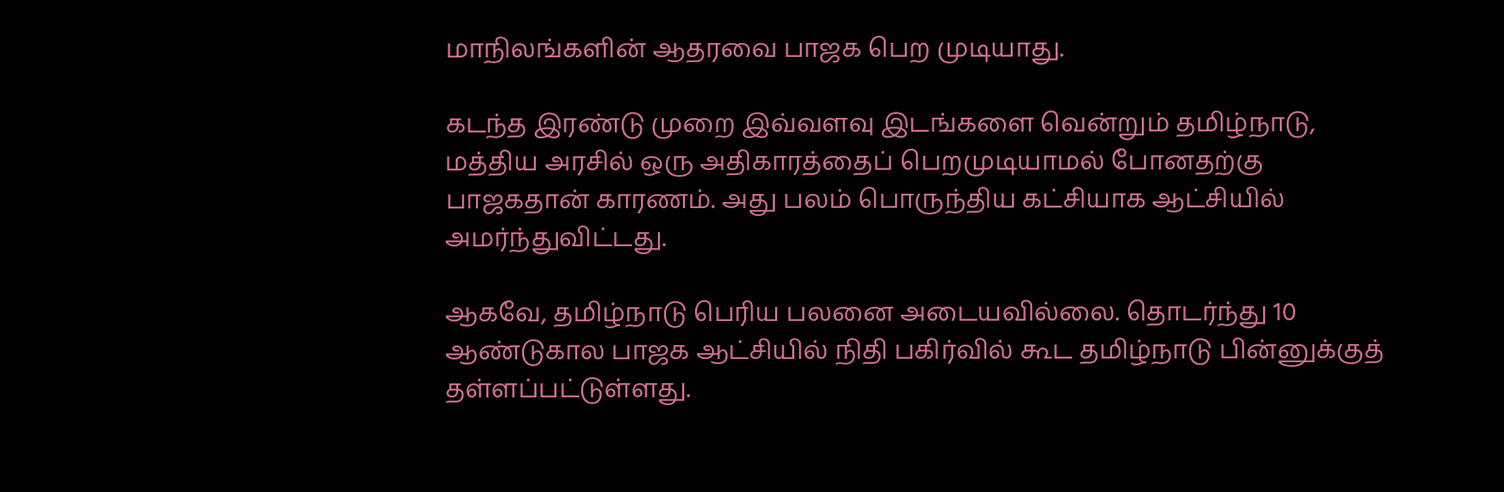மாநிலங்களின் ஆதரவை பாஜக பெற முடியாது.

கடந்த இரண்டு முறை இவ்வளவு இடங்களை வென்றும் தமிழ்நாடு, மத்திய அரசில் ஒரு அதிகாரத்தைப் பெறமுடியாமல் போனதற்கு பாஜகதான் காரணம். அது பலம் பொருந்திய கட்சியாக ஆட்சியில் அமர்ந்துவிட்டது.

ஆகவே, தமிழ்நாடு பெரிய பலனை அடையவில்லை. தொடர்ந்து 10 ஆண்டுகால பாஜக ஆட்சியில் நிதி பகிர்வில் கூட தமிழ்நாடு பின்னுக்குத் தள்ளப்பட்டுள்ளது.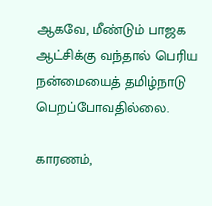ஆகவே, மீண்டும் பாஜக ஆட்சிக்கு வந்தால் பெரிய நன்மையைத் தமிழ்நாடு பெறப்போவதில்லை.

காரணம்,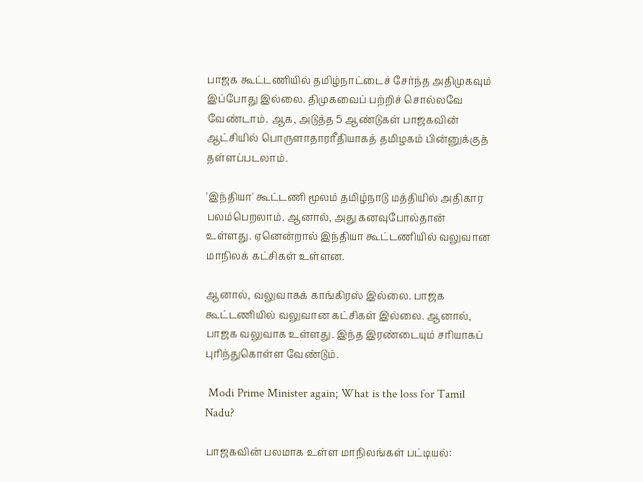பாஜக கூட்டணியில் தமிழ்நாட்டைச் சேர்ந்த அதிமுகவும் இப்போது இல்லை. திமுகவைப் பற்றிச் சொல்லவே வேண்டாம். ஆக, அடுத்த 5 ஆண்டுகள் பாஜகவின் ஆட்சியில் பொருளாதாரரீதியாகத் தமிழகம் பின்னுக்குத் தள்ளப்படலாம்.

'இந்தியா' கூட்டணி மூலம் தமிழ்நாடு மத்தியில் அதிகார பலம்பெறலாம். ஆனால், அது கனவுபோல்தான் உள்ளது. ஏனென்றால் இந்தியா கூட்டணியில் வலுவான மாநிலக் கட்சிகள் உள்ளன.

ஆனால், வலுவாகக் காங்கிரஸ் இல்லை. பாஜக கூட்டணியில் வலுவான கட்சிகள் இல்லை. ஆனால், பாஜக வலுவாக உள்ளது. இந்த இரண்டையும் சரியாகப் புரிந்துகொள்ள வேண்டும்.

 Modi Prime Minister again; What is the loss for Tamil Nadu?

பாஜகவின் பலமாக உள்ள மாநிலங்கள் பட்டியல்: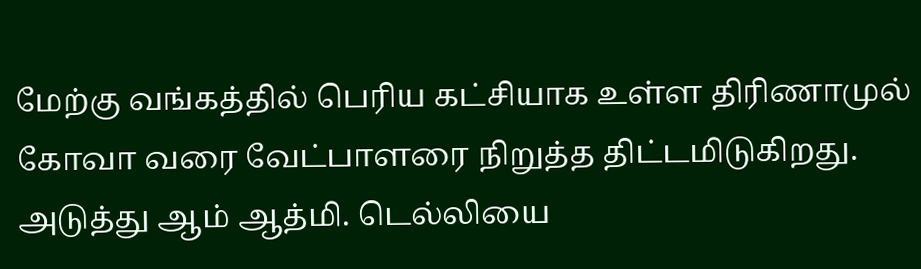மேற்கு வங்கத்தில் பெரிய கட்சியாக உள்ள திரிணாமுல் கோவா வரை வேட்பாளரை நிறுத்த திட்டமிடுகிறது. அடுத்து ஆம் ஆத்மி. டெல்லியை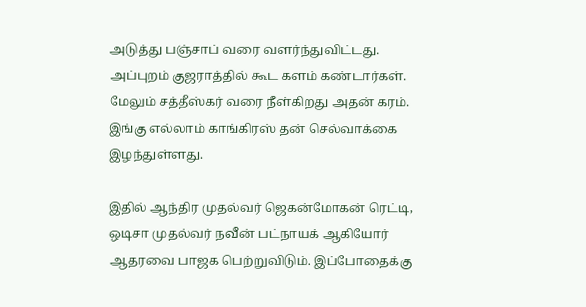அடுத்து பஞ்சாப் வரை வளர்ந்துவிட்டது. அப்புறம் குஜராத்தில் கூட களம் கண்டார்கள். மேலும் சத்தீஸ்கர் வரை நீள்கிறது அதன் கரம். இங்கு எல்லாம் காங்கிரஸ் தன் செல்வாக்கை இழந்துள்ளது.

இதில் ஆந்திர முதல்வர் ஜெகன்மோகன் ரெட்டி, ஒடிசா முதல்வர் நவீன் பட்நாயக் ஆகியோர் ஆதரவை பாஜக பெற்றுவிடும். இப்போதைக்கு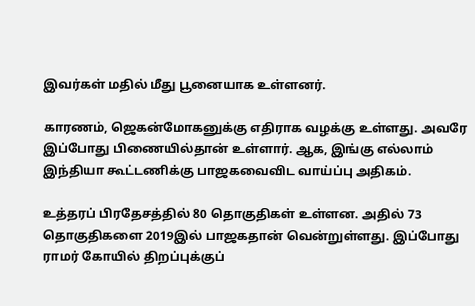இவர்கள் மதில் மீது பூனையாக உள்ளனர்.

காரணம், ஜெகன்மோகனுக்கு எதிராக வழக்கு உள்ளது. அவரே இப்போது பிணையில்தான் உள்ளார். ஆக, இங்கு எல்லாம் இந்தியா கூட்டணிக்கு பாஜகவைவிட வாய்ப்பு அதிகம்.

உத்தரப் பிரதேசத்தில் 80 தொகுதிகள் உள்ளன. அதில் 73 தொகுதிகளை 2019இல் பாஜகதான் வென்றுள்ளது. இப்போது ராமர் கோயில் திறப்புக்குப்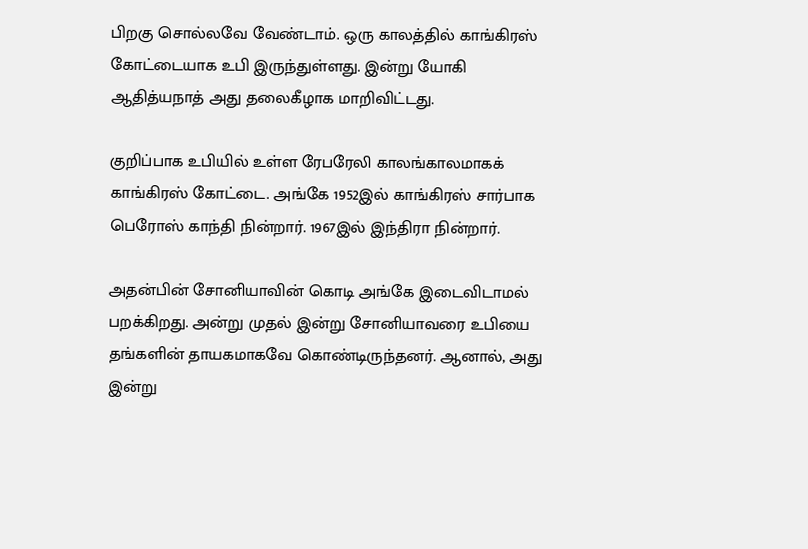பிறகு சொல்லவே வேண்டாம். ஒரு காலத்தில் காங்கிரஸ் கோட்டையாக உபி இருந்துள்ளது. இன்று யோகி ஆதித்யநாத் அது தலைகீழாக மாறிவிட்டது.

குறிப்பாக உபியில் உள்ள ரேபரேலி காலங்காலமாகக் காங்கிரஸ் கோட்டை. அங்கே 1952இல் காங்கிரஸ் சார்பாக பெரோஸ் காந்தி நின்றார். 1967இல் இந்திரா நின்றார்.

அதன்பின் சோனியாவின் கொடி அங்கே இடைவிடாமல் பறக்கிறது. அன்று முதல் இன்று சோனியாவரை உபியை தங்களின் தாயகமாகவே கொண்டிருந்தனர். ஆனால், அது இன்று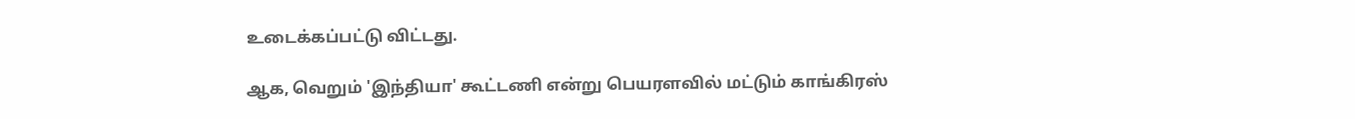உடைக்கப்பட்டு விட்டது.

ஆக, வெறும் 'இந்தியா' கூட்டணி என்று பெயரளவில் மட்டும் காங்கிரஸ்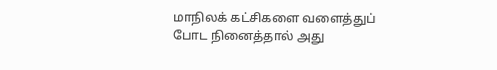மாநிலக் கட்சிகளை வளைத்துப் போட நினைத்தால் அது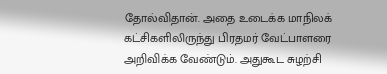தோல்விதான். அதை உடைக்க மாநிலக் கட்சிகளிலிருந்து பிரதமர் வேட்பாளரை அறிவிக்க வேண்டும். அதுகூட சுழற்சி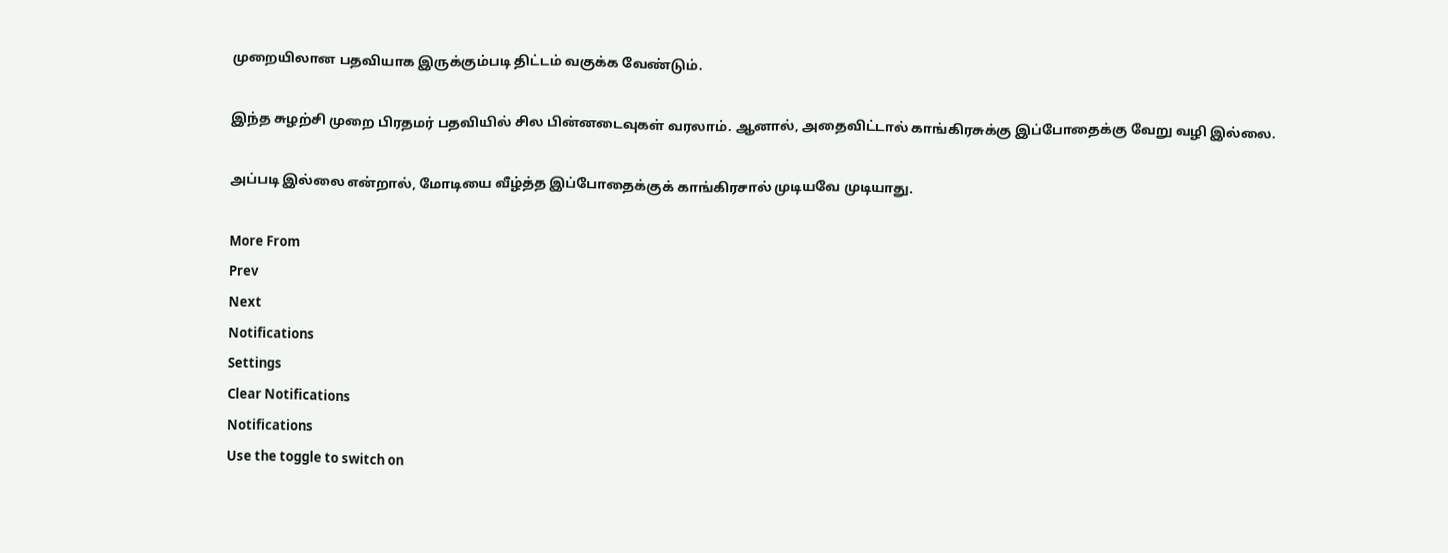முறையிலான பதவியாக இருக்கும்படி திட்டம் வகுக்க வேண்டும்.

இந்த சுழற்சி முறை பிரதமர் பதவியில் சில பின்னடைவுகள் வரலாம். ஆனால், அதைவிட்டால் காங்கிரசுக்கு இப்போதைக்கு வேறு வழி இல்லை.

அப்படி இல்லை என்றால், மோடியை வீழ்த்த இப்போதைக்குக் காங்கிரசால் முடியவே முடியாது.

More From
Prev
Next
Notifications
Settings
Clear Notifications
Notifications
Use the toggle to switch on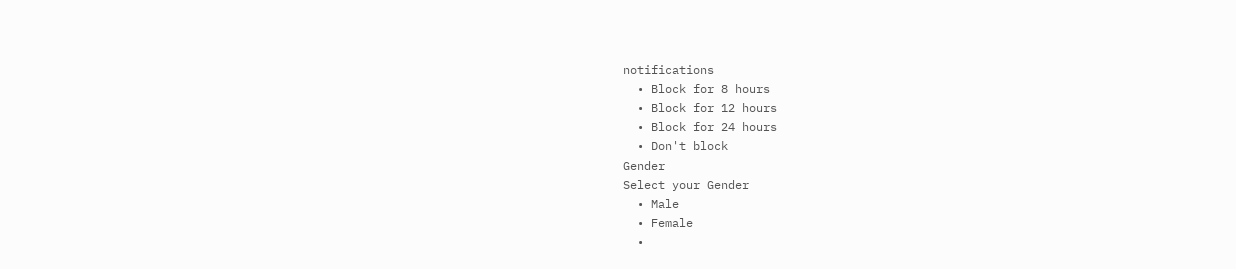notifications
  • Block for 8 hours
  • Block for 12 hours
  • Block for 24 hours
  • Don't block
Gender
Select your Gender
  • Male
  • Female
  •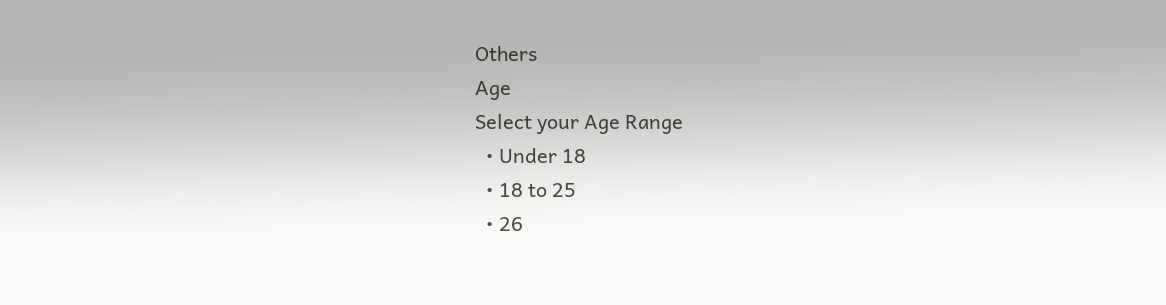Others
Age
Select your Age Range
  • Under 18
  • 18 to 25
  • 26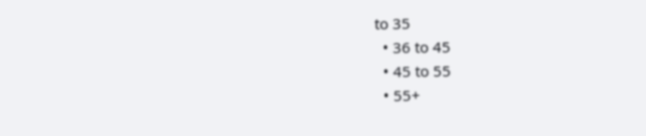to 35
  • 36 to 45
  • 45 to 55
  • 55+